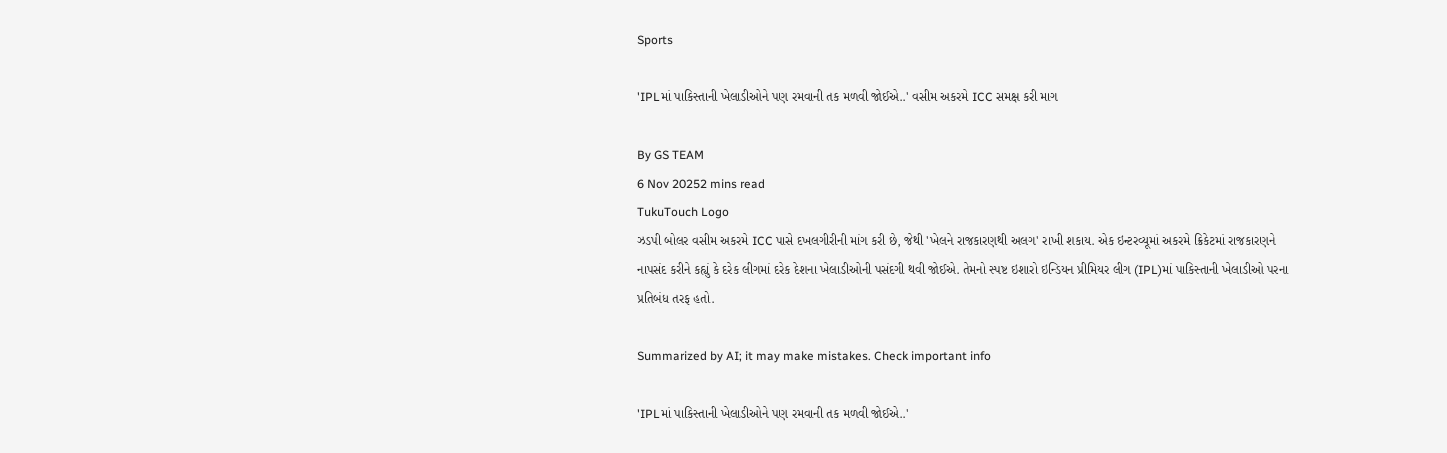Sports

'IPLમાં પાકિસ્તાની ખેલાડીઓને પણ રમવાની તક મળવી જોઈએ..' વસીમ અકરમે ICC સમક્ષ કરી માગ

By GS TEAM
6 Nov 20252 mins read
TukuTouch Logo
ઝડપી બોલર વસીમ અકરમે ICC પાસે દખલગીરીની માંગ કરી છે, જેથી 'ખેલને રાજકારણથી અલગ' રાખી શકાય. એક ઇન્ટરવ્યૂમાં અકરમે ક્રિકેટમાં રાજકારણને નાપસંદ કરીને કહ્યું કે દરેક લીગમાં દરેક દેશના ખેલાડીઓની પસંદગી થવી જોઈએ. તેમનો સ્પષ્ટ ઇશારો ઇન્ડિયન પ્રીમિયર લીગ (IPL)માં પાકિસ્તાની ખેલાડીઓ પરના પ્રતિબંધ તરફ હતો.

Summarized by AI; it may make mistakes. Check important info

'IPLમાં પાકિસ્તાની ખેલાડીઓને પણ રમવાની તક મળવી જોઈએ..'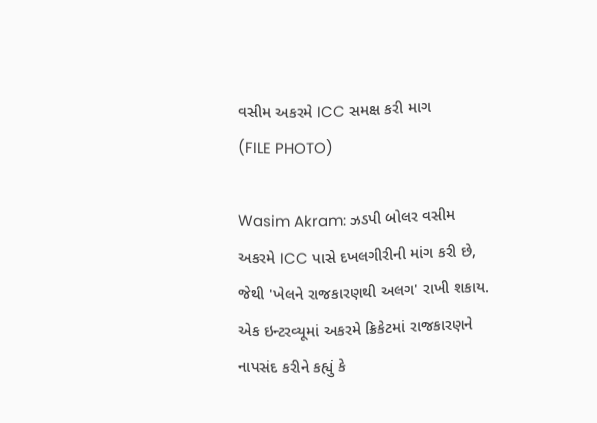વસીમ અકરમે ICC સમક્ષ કરી માગ
(FILE PHOTO)

Wasim Akram: ઝડપી બોલર વસીમ અકરમે ICC પાસે દખલગીરીની માંગ કરી છે, જેથી 'ખેલને રાજકારણથી અલગ' રાખી શકાય. એક ઇન્ટરવ્યૂમાં અકરમે ક્રિકેટમાં રાજકારણને નાપસંદ કરીને કહ્યું કે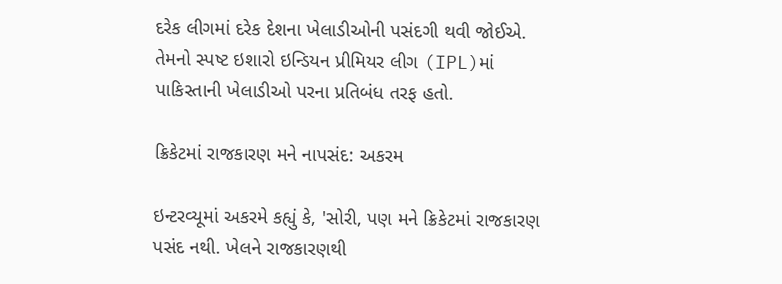દરેક લીગમાં દરેક દેશના ખેલાડીઓની પસંદગી થવી જોઈએ. તેમનો સ્પષ્ટ ઇશારો ઇન્ડિયન પ્રીમિયર લીગ (IPL)માં પાકિસ્તાની ખેલાડીઓ પરના પ્રતિબંધ તરફ હતો.

ક્રિકેટમાં રાજકારણ મને નાપસંદ: અકરમ

ઇન્ટરવ્યૂમાં અકરમે કહ્યું કે, 'સોરી, પણ મને ક્રિકેટમાં રાજકારણ પસંદ નથી. ખેલને રાજકારણથી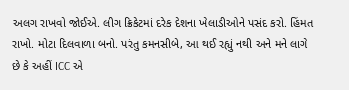અલગ રાખવો જોઈએ. લીગ ક્રિકેટમાં દરેક દેશના ખેલાડીઓને પસંદ કરો. હિંમત રાખો. મોટા દિલવાળા બનો. પરંતુ કમનસીબે, આ થઈ રહ્યું નથી અને મને લાગે છે કે અહીં ICC એ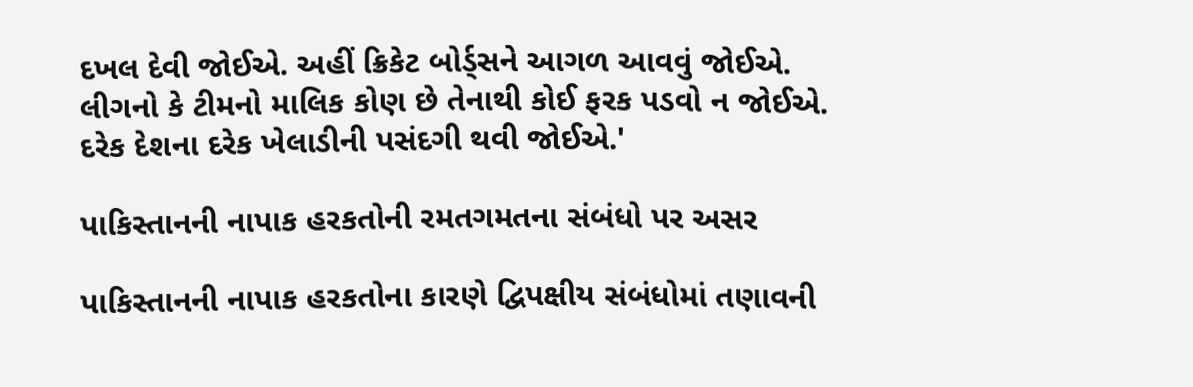દખલ દેવી જોઈએ. અહીં ક્રિકેટ બોર્ડ્સને આગળ આવવું જોઈએ. લીગનો કે ટીમનો માલિક કોણ છે તેનાથી કોઈ ફરક પડવો ન જોઈએ. દરેક દેશના દરેક ખેલાડીની પસંદગી થવી જોઈએ.'

પાકિસ્તાનની નાપાક હરકતોની રમતગમતના સંબંધો પર અસર

પાકિસ્તાનની નાપાક હરકતોના કારણે દ્વિપક્ષીય સંબંધોમાં તણાવની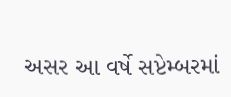અસર આ વર્ષે સપ્ટેમ્બરમાં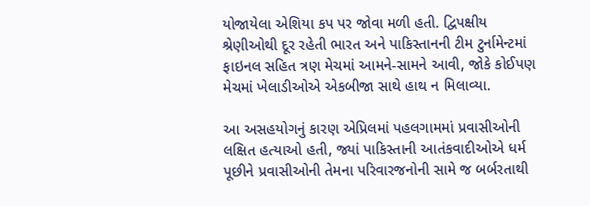યોજાયેલા એશિયા કપ પર જોવા મળી હતી. દ્વિપક્ષીય શ્રેણીઓથી દૂર રહેતી ભારત અને પાકિસ્તાનની ટીમ ટુર્નામેન્ટમાં ફાઇનલ સહિત ત્રણ મેચમાં આમને-સામને આવી, જોકે કોઈપણ મેચમાં ખેલાડીઓએ એકબીજા સાથે હાથ ન મિલાવ્યા.

આ અસહયોગનું કારણ એપ્રિલમાં પહલગામમાં પ્રવાસીઓની લક્ષિત હત્યાઓ હતી, જ્યાં પાકિસ્તાની આતંકવાદીઓએ ધર્મ પૂછીને પ્રવાસીઓની તેમના પરિવારજનોની સામે જ બર્બરતાથી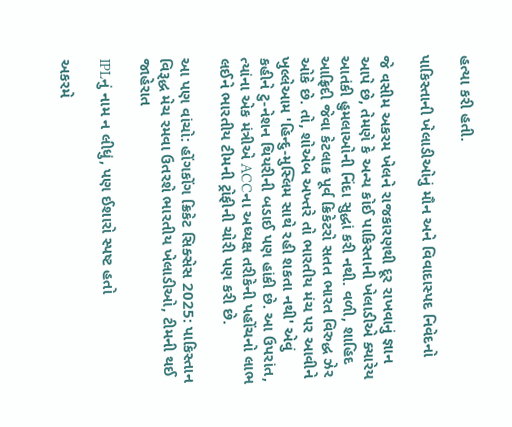હત્યા કરી હતી.

પાકિસ્તાની ખેલાડીઓનું મૌન અને વિવાદાસ્પદ નિવેદનો

જે વસીમ અકરમ ખેલને રાજકારણથી દૂર રાખવાનું જ્ઞાન આપે છે, તેમણે કે અન્ય કોઈ પાકિસ્તાની ખેલાડીએ ક્યારેય આતંકી હુમલાઓની નિંદા સુદ્ધાં કરી નથી. વળી, શાહિદ આફ્રિદી જેવા કેટલાક પૂર્વ ક્રિકેટરો સતત ભારત વિરુદ્ધ ઝેર ઓકે છે. તો, શોએબ અખ્તરે તો ભારતીય મંચ પર આવીને ખુલ્લેઆમ 'હિન્દુ-મુસ્લિમ સાથે રહી શકતા નથી' એવું કહીને ટુ-નેશન થિયરીની બડાઈ પણ હાંકી છે. આ ઉપરાંત, ત્યાંના એક મંત્રીએ ACCના અધ્યક્ષ તરીકેની પહોંચનો લાભ લઈને ભારતીય ટીમની ટ્રોફીની ચોરી પણ કરી છે.

આ પણ વાંચો: હોંગકોંગ ક્રિકેટ સિક્સેસ 2025: પાકિસ્તાન વિરૂદ્ધ મેચ રમવા ઉતરશે ભારતીય ખેલાડીઓ, ટીમની થઈ જાહેરાત

IPLનું નામ ન લીધું, પણ ઈશારો સ્પષ્ટ હતો

અકરમે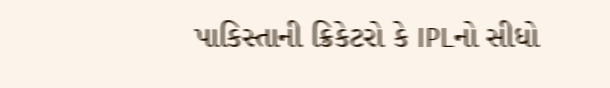પાકિસ્તાની ક્રિકેટરો કે IPLનો સીધો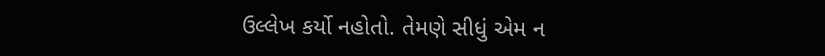ઉલ્લેખ કર્યો નહોતો. તેમણે સીધું એમ ન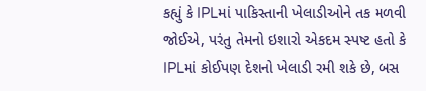કહ્યું કે IPLમાં પાકિસ્તાની ખેલાડીઓને તક મળવી જોઈએ, પરંતુ તેમનો ઇશારો એકદમ સ્પષ્ટ હતો કે IPLમાં કોઈપણ દેશનો ખેલાડી રમી શકે છે, બસ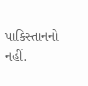પાકિસ્તાનનો નહીં.